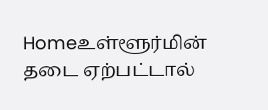Homeஉள்ளூர்மின் தடை ஏற்பட்டால்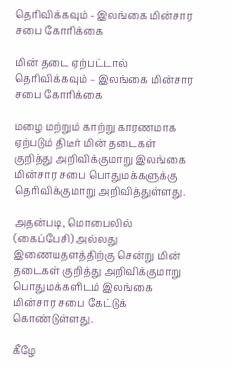தெரிவிக்கவும் - இலங்கை மின்சார சபை கோரிக்கை

மின் தடை ஏற்பட்டால் தெரிவிக்கவும் – இலங்கை மின்சார சபை கோரிக்கை

மழை மற்றும் காற்று காரணமாக ஏற்படும் திடீர் மின் தடைகள் குறித்து அறிவிக்குமாறு இலங்கை மின்சார சபை பொதுமக்களுக்கு தெரிவிக்குமாறு அறிவித்துள்ளது.

அதன்படி, மொபைலில் (கைப்பேசி) அல்லது இணையதளத்திற்கு சென்று மின் தடைகள் குறித்து அறிவிக்குமாறு பொதுமக்களிடம் இலங்கை மின்சார சபை கேட்டுக் கொண்டுள்ளது.

கீழே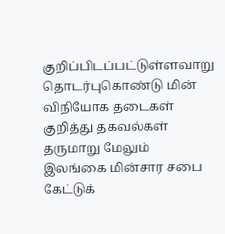குறிப்பிடப்பட்டுள்ளவாறு தொடர்புகொண்டு மின் விநியோக தடைகள் குறித்து தகவல்கள் தருமாறு மேலும் இலங்கை மின்சார சபை கேட்டுக்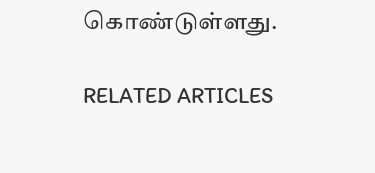கொண்டுள்ளது.

RELATED ARTICLES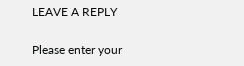LEAVE A REPLY

Please enter your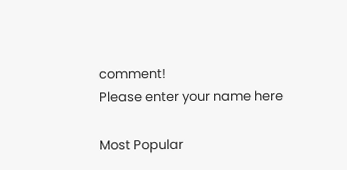comment!
Please enter your name here

Most Popular